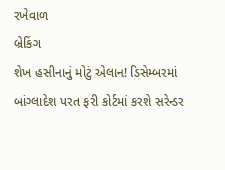રખેવાળ
બ્રેકિંગ
શેખ હસીનાનું મોટું એલાન! ડિસેમ્બરમાં બાંગ્લાદેશ પરત ફરી કોર્ટમાં કરશે સરેન્ડર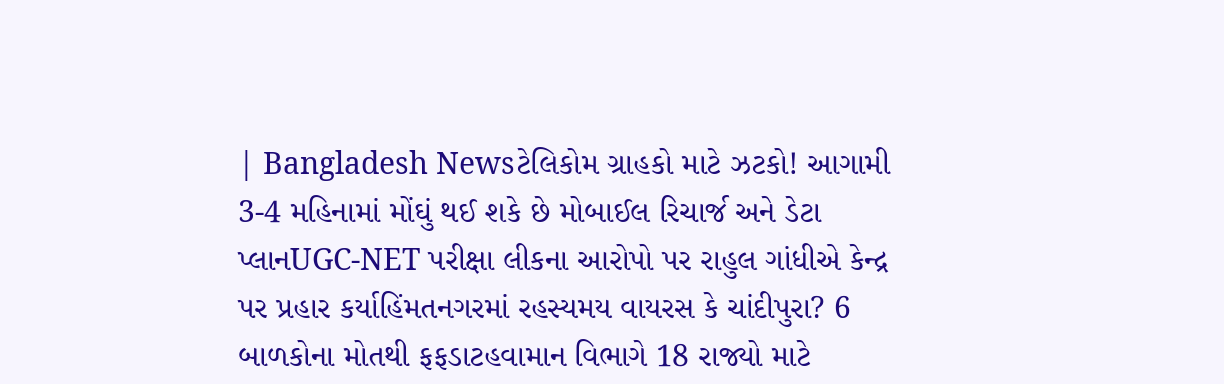| Bangladesh Newsટેલિકોમ ગ્રાહકો માટે ઝટકો! આગામી 3-4 મહિનામાં મોંઘું થઈ શકે છે મોબાઈલ રિચાર્જ અને ડેટા પ્લાનUGC-NET પરીક્ષા લીકના આરોપો પર રાહુલ ગાંધીએ કેન્દ્ર પર પ્રહાર કર્યાહિંમતનગરમાં રહસ્યમય વાયરસ કે ચાંદીપુરા? 6 બાળકોના મોતથી ફફડાટહવામાન વિભાગે 18 રાજ્યો માટે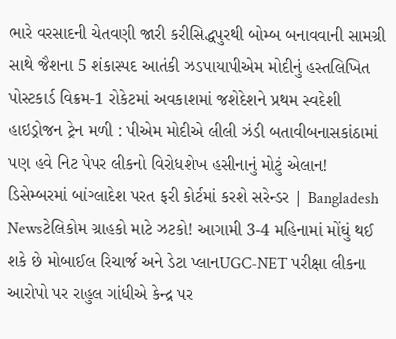ભારે વરસાદની ચેતવણી જારી કરીસિદ્ધપુરથી બોમ્બ બનાવવાની સામગ્રી સાથે જૈશના 5 શંકાસ્પદ આતંકી ઝડપાયાપીએમ મોદીનું હસ્તલિખિત પોસ્ટકાર્ડ વિક્રમ-1 રોકેટમાં અવકાશમાં જશેદેશને પ્રથમ સ્વદેશી હાઇડ્રોજન ટ્રેન મળી : પીએમ મોદીએ લીલી ઝંડી બતાવીબનાસકાંઠામાં પણ હવે નિટ પેપર લીકનો વિરોધશેખ હસીનાનું મોટું એલાન! ડિસેમ્બરમાં બાંગ્લાદેશ પરત ફરી કોર્ટમાં કરશે સરેન્ડર | Bangladesh Newsટેલિકોમ ગ્રાહકો માટે ઝટકો! આગામી 3-4 મહિનામાં મોંઘું થઈ શકે છે મોબાઈલ રિચાર્જ અને ડેટા પ્લાનUGC-NET પરીક્ષા લીકના આરોપો પર રાહુલ ગાંધીએ કેન્દ્ર પર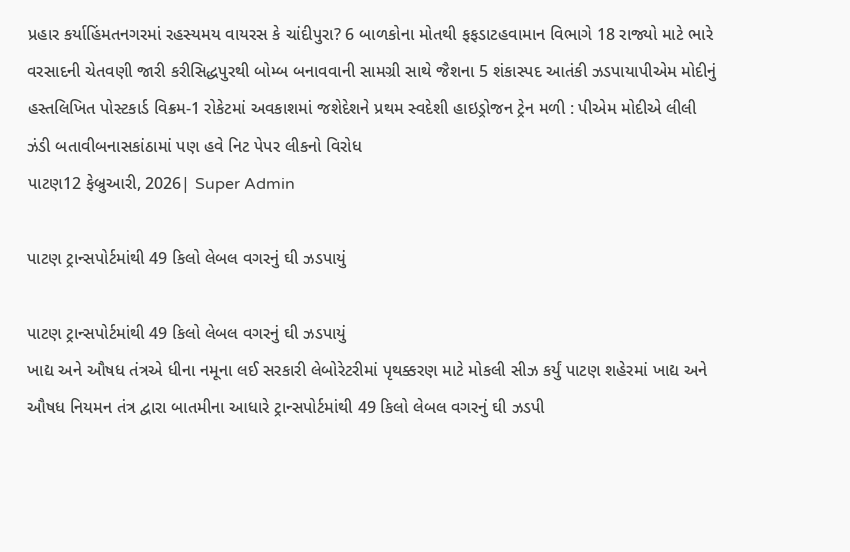પ્રહાર કર્યાહિંમતનગરમાં રહસ્યમય વાયરસ કે ચાંદીપુરા? 6 બાળકોના મોતથી ફફડાટહવામાન વિભાગે 18 રાજ્યો માટે ભારે વરસાદની ચેતવણી જારી કરીસિદ્ધપુરથી બોમ્બ બનાવવાની સામગ્રી સાથે જૈશના 5 શંકાસ્પદ આતંકી ઝડપાયાપીએમ મોદીનું હસ્તલિખિત પોસ્ટકાર્ડ વિક્રમ-1 રોકેટમાં અવકાશમાં જશેદેશને પ્રથમ સ્વદેશી હાઇડ્રોજન ટ્રેન મળી : પીએમ મોદીએ લીલી ઝંડી બતાવીબનાસકાંઠામાં પણ હવે નિટ પેપર લીકનો વિરોધ
પાટણ12 ફેબ્રુઆરી, 2026| Super Admin

પાટણ ટ્રાન્સપોર્ટમાંથી 49 કિલો લેબલ વગરનું ઘી ઝડપાયું

પાટણ ટ્રાન્સપોર્ટમાંથી 49 કિલો લેબલ વગરનું ઘી ઝડપાયું
ખાદ્ય અને ઔષધ તંત્રએ ધીના નમૂના લઈ સરકારી લેબોરેટરીમાં પૃથક્કરણ માટે મોકલી સીઝ કર્યું પાટણ શહેરમાં ખાદ્ય અને ઔષધ નિયમન તંત્ર દ્વારા બાતમીના આધારે ટ્રાન્સપોર્ટમાંથી 49 કિલો લેબલ વગરનું ઘી ઝડપી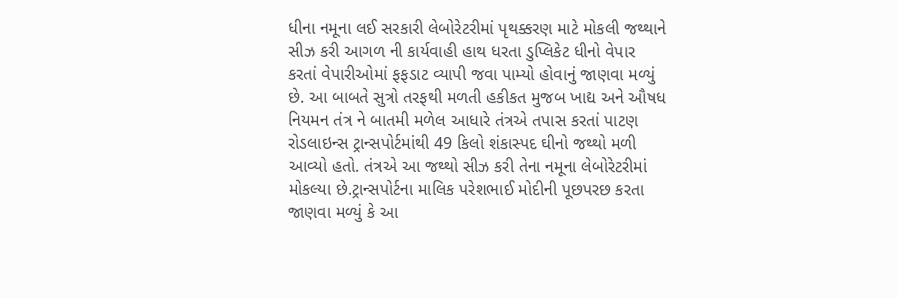ધીના નમૂના લઈ સરકારી લેબોરેટરીમાં પૃથક્કરણ માટે મોકલી જથ્થાને સીઝ કરી આગળ ની કાર્યવાહી હાથ ધરતા ડુપ્લિકેટ ધીનો વેપાર કરતાં વેપારીઓમાં ફફડાટ વ્યાપી જવા પામ્યો હોવાનું જાણવા મળ્યું છે. આ બાબતે સુત્રો તરફથી મળતી હકીકત મુજબ ખાદ્ય અને ઔષધ નિયમન તંત્ર ને બાતમી મળેલ આધારે તંત્રએ તપાસ કરતાં પાટણ રોડલાઇન્સ ટ્રાન્સપોર્ટમાંથી 49 કિલો શંકાસ્પદ ઘીનો જથ્થો મળી આવ્યો હતો. તંત્રએ આ જથ્થો સીઝ કરી તેના નમૂના લેબોરેટરીમાં મોકલ્યા છે.ટ્રાન્સપોર્ટના માલિક પરેશભાઈ મોદીની પૂછપરછ કરતા જાણવા મળ્યું કે આ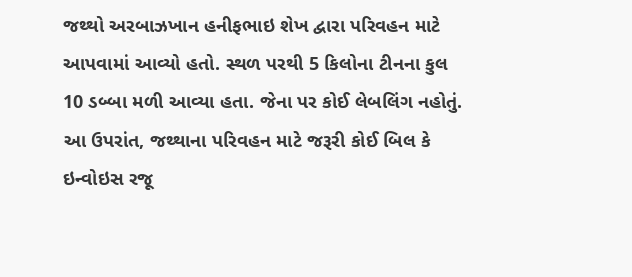જથ્થો અરબાઝખાન હનીફભાઇ શેખ દ્વારા પરિવહન માટે આપવામાં આવ્યો હતો. સ્થળ પરથી 5 કિલોના ટીનના કુલ 10 ડબ્બા મળી આવ્યા હતા. જેના પર કોઈ લેબલિંગ નહોતું. આ ઉપરાંત, જથ્થાના પરિવહન માટે જરૂરી કોઈ બિલ કે ઇન્વોઇસ રજૂ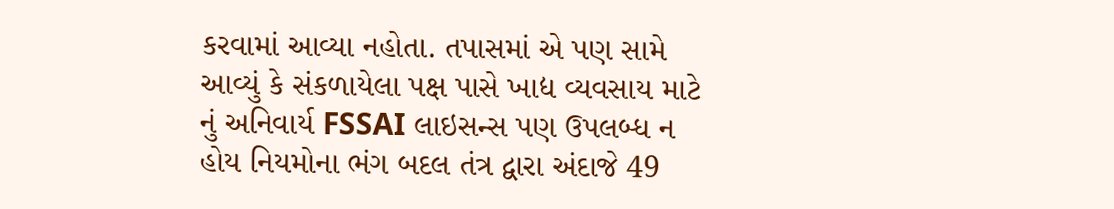કરવામાં આવ્યા નહોતા. તપાસમાં એ પણ સામે આવ્યું કે સંકળાયેલા પક્ષ પાસે ખાદ્ય વ્યવસાય માટે નું અનિવાર્ય FSSAI લાઇસન્સ પણ ઉપલબ્ધ ન હોય નિયમોના ભંગ બદલ તંત્ર દ્વારા અંદાજે 49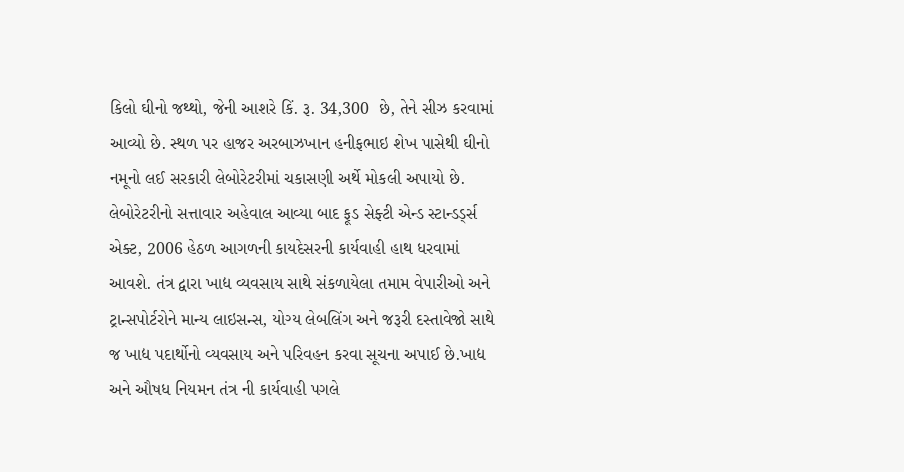કિલો ઘીનો જથ્થો, જેની આશરે કિં. રૂ. 34,300  છે, તેને સીઝ કરવામાં આવ્યો છે. સ્થળ પર હાજર અરબાઝખાન હનીફભાઇ શેખ પાસેથી ઘીનો નમૂનો લઈ સરકારી લેબોરેટરીમાં ચકાસણી અર્થે મોકલી અપાયો છે. લેબોરેટરીનો સત્તાવાર અહેવાલ આવ્યા બાદ ફૂડ સેફ્ટી એન્ડ સ્ટાન્ડર્ડ્સ એક્ટ, 2006 હેઠળ આગળની કાયદેસરની કાર્યવાહી હાથ ધરવામાં આવશે. તંત્ર દ્વારા ખાદ્ય વ્યવસાય સાથે સંકળાયેલા તમામ વેપારીઓ અને ટ્રાન્સપોર્ટરોને માન્ય લાઇસન્સ, યોગ્ય લેબલિંગ અને જરૂરી દસ્તાવેજો સાથે જ ખાદ્ય પદાર્થોનો વ્યવસાય અને પરિવહન કરવા સૂચના અપાઈ છે.ખાદ્ય અને ઔષધ નિયમન તંત્ર ની કાર્યવાહી પગલે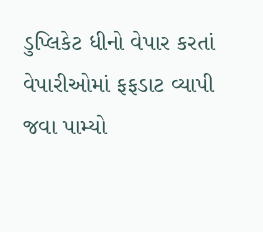ડુપ્લિકેટ ધીનો વેપાર કરતાં વેપારીઓમાં ફફડાટ વ્યાપી જવા પામ્યો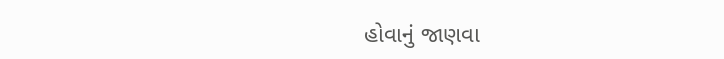હોવાનું જાણવા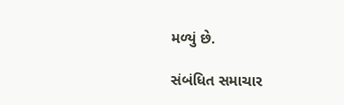મળ્યું છે.

સંબંધિત સમાચાર